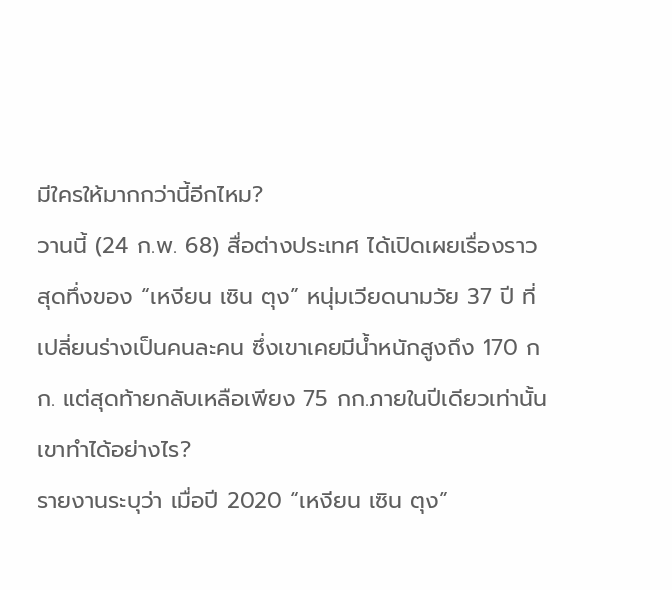มีใครให้มากกว่านี้อีกไหม?
วานนี้ (24 ก.พ. 68) สื่อต่างประเทศ ได้เปิดเผยเรื่องราวสุดทึ่งของ “เหงียน เซิน ตุง” หนุ่มเวียดนามวัย 37 ปี ที่เปลี่ยนร่างเป็นคนละคน ซึ่งเขาเคยมีน้ำหนักสูงถึง 170 กก. แต่สุดท้ายกลับเหลือเพียง 75 กก.ภายในปีเดียวเท่านั้น เขาทำได้อย่างไร?
รายงานระบุว่า เมื่อปี 2020 “เหงียน เซิน ตุง”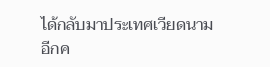ได้กลับมาประเทศเวียดนามอีกค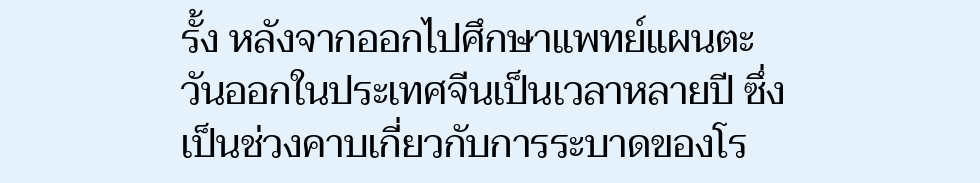รั้ง หลังจากออกไปศึกษาแพทย์แผนตะวันออกในประเทศจีนเป็นเวลาหลายปี ซึ่งเป็นช่วงคาบเกี่ยวกับการระบาดของโร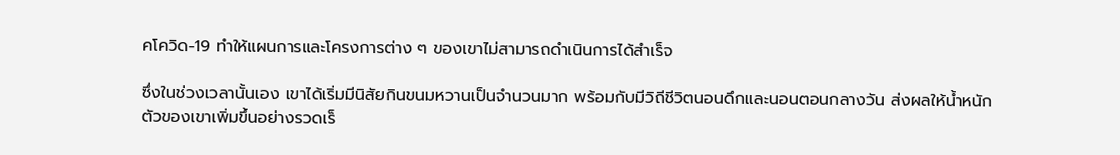คโควิด-19 ทำให้แผนการและโครงการต่าง ๆ ของเขาไม่สามารถดำเนินการได้สำเร็จ

ซึ่งในช่วงเวลานั้นเอง เขาได้เริ่มมีนิสัยกินขนมหวานเป็นจำนวนมาก พร้อมกับมีวิถีชีวิตนอนดึกและนอนตอนกลางวัน ส่งผลให้น้ำหนักตัวของเขาเพิ่มขึ้นอย่างรวดเร็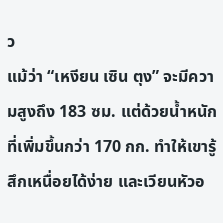ว
แม้ว่า “เหงียน เซิน ตุง” จะมีความสูงถึง 183 ซม. แต่ด้วยน้ำหนักที่เพิ่มขึ้นกว่า 170 กก. ทำให้เขารู้สึกเหนื่อยได้ง่าย และเวียนหัวอ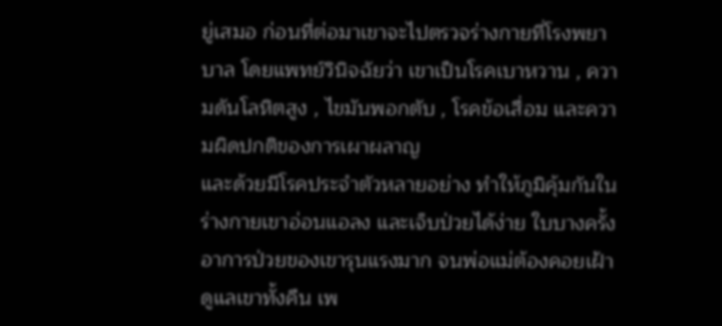ยู่เสมอ ก่อนที่ต่อมาเขาจะไปตรวจร่างกายที่โรงพยาบาล โดยแพทย์วินิจฉัยว่า เขาเป็นโรคเบาหวาน , ความดันโลหิตสูง , ไขมันพอกตับ , โรคข้อเสื่อม และความผิดปกติของการเผาผลาญ
และด้วยมีโรคประจำตัวหลายอย่าง ทำให้ภูมิคุ้มกันในร่างกายเขาอ่อนแอลง และเจ็บป่วยได้ง่าย ใบบางครั้งอาการป่วยของเขารุนแรงมาก จนพ่อแม่ต้องคอยเฝ้าดูแลเขาทั้งคืน เพ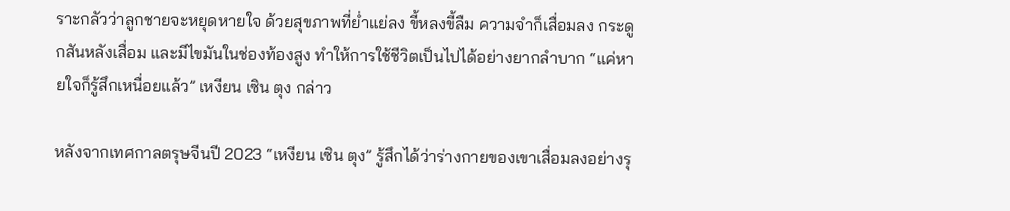ราะกลัวว่าลูกชายจะหยุดหายใจ ด้วยสุขภาพที่ย่ำแย่ลง ขี้หลงขี้ลืม ความจำก็เสื่อมลง กระดูกสันหลังเสื่อม และมีไขมันในช่องท้องสูง ทำให้การใช้ชีวิตเป็นไปได้อย่างยากลำบาก “แค่หายใจก็รู้สึกเหนื่อยแล้ว” เหงียน เซิน ตุง กล่าว

หลังจากเทศกาลตรุษจีนปี 2023 “เหงียน เซิน ตุง” รู้สึกได้ว่าร่างกายของเขาเสื่อมลงอย่างรุ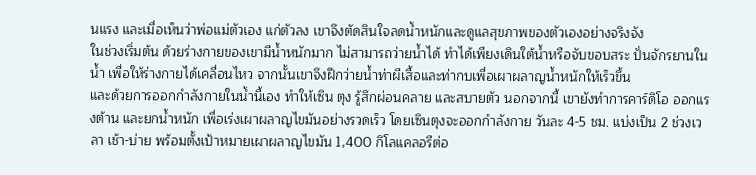นแรง และเมื่อเห็นว่าพ่อแม่ตัวเอง แก่ตัวลง เขาจึงตัดสินใจลดน้ำหนักและดูแลสุขภาพของตัวเองอย่างจริงจัง
ในช่วงเริ่มต้น ด้วยร่างกายของเขามีน้ำหนักมาก ไม่สามารถว่ายน้ำได้ ทำได้เพียงเดินใต้น้ำหรือจับขอบสระ ปั่นจักรยานในน้ำ เพื่อให้ร่างกายได้เคลื่อนไหว จากนั้นเขาจึงฝึกว่ายน้ำท่าผีเสื้อและท่ากบเพื่อเผาผลาญน้ำหนักให้เร็วขึ้น
และด้วยการออกกำลังกายในน้ำนี้เอง ทำให้เซิน ตุง รู้สึกผ่อนคลาย และสบายตัว นอกจากนี้ เขายังทำการคาร์ดิโอ ออกแรงต้าน และยกน้ำหนัก เพื่อเร่งเผาผลาญไขมันอย่างรวดเร็ว โดยเซินตุงจะออกกำลังกาย วันละ 4-5 ชม. แบ่งเป็น 2 ช่วงเวลา เช้า-บ่าย พร้อมตั้งเป้าหมายเผาผลาญไขมัน 1,400 กิโลแคลอรีต่อ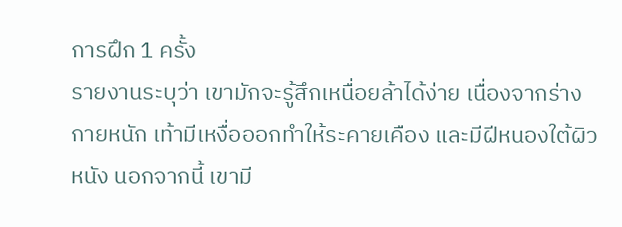การฝึก 1 ครั้ง
รายงานระบุว่า เขามักจะรู้สึกเหนื่อยล้าได้ง่าย เนื่องจากร่างกายหนัก เท้ามีเหงื่อออกทำให้ระคายเคือง และมีฝีหนองใต้ผิวหนัง นอกจากนี้ เขามี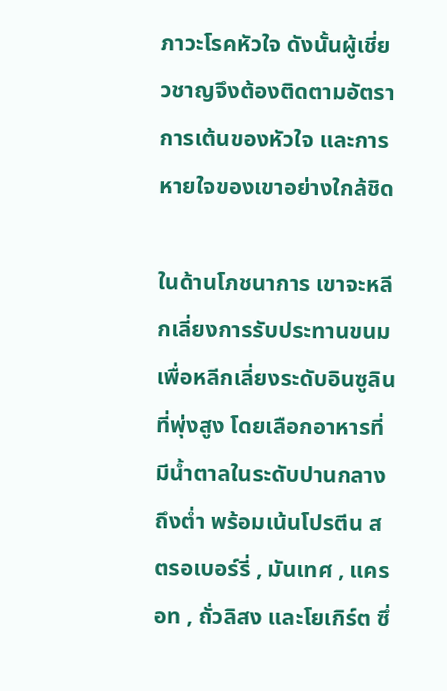ภาวะโรคหัวใจ ดังนั้นผู้เชี่ยวชาญจึงต้องติดตามอัตราการเต้นของหัวใจ และการหายใจของเขาอย่างใกล้ชิด

ในด้านโภชนาการ เขาจะหลีกเลี่ยงการรับประทานขนม เพื่อหลีกเลี่ยงระดับอินซูลินที่พุ่งสูง โดยเลือกอาหารที่มีน้ำตาลในระดับปานกลางถึงต่ำ พร้อมเน้นโปรตีน สตรอเบอร์รี่ , มันเทศ , แครอท , ถั่วลิสง และโยเกิร์ต ซึ่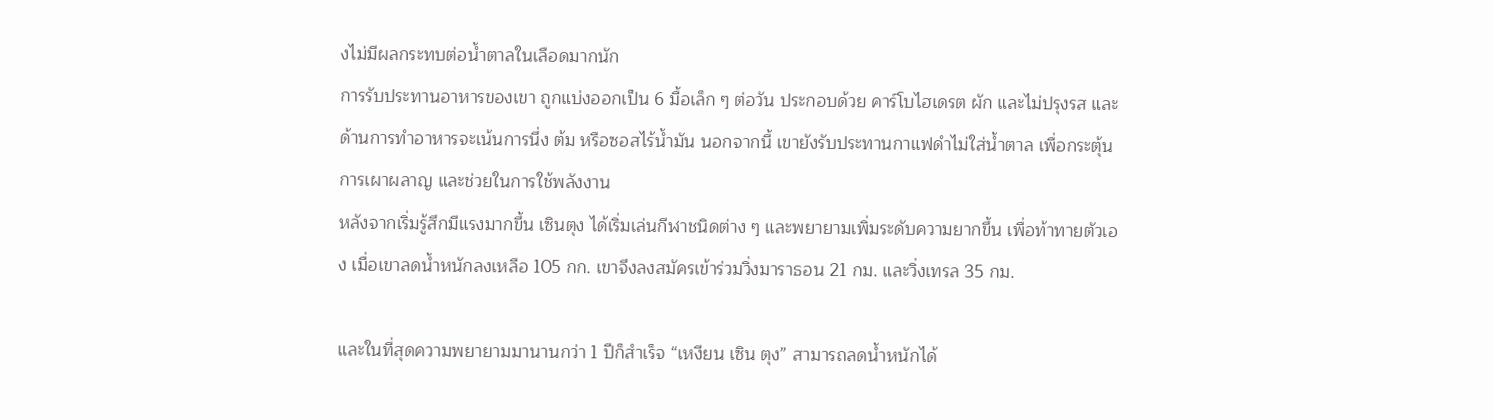งไม่มีผลกระทบต่อน้ำตาลในเลือดมากนัก
การรับประทานอาหารของเขา ถูกแบ่งออกเป็น 6 มื้อเล็ก ๆ ต่อวัน ประกอบด้วย คาร์โบไฮเดรต ผัก และไม่ปรุงรส และด้านการทำอาหารจะเน้นการนึ่ง ต้ม หรือซอสไร้น้ำมัน นอกจากนี้ เขายังรับประทานกาแฟดำไม่ใส่น้ำตาล เพื่อกระตุ้นการเผาผลาญ และช่วยในการใช้พลังงาน
หลังจากเริ่มรู้สึกมีแรงมากขึ้น เซินตุง ได้เริ่มเล่นกีฬาชนิดต่าง ๆ และพยายามเพิ่มระดับความยากขึ้น เพื่อท้าทายตัวเอง เมื่อเขาลดน้ำหนักลงเหลือ 105 กก. เขาจึงลงสมัครเข้าร่วมวิ่งมาราธอน 21 กม. และวิ่งเทรล 35 กม.

และในที่สุดความพยายามมานานกว่า 1 ปีก็สำเร็จ “เหงียน เซิน ตุง” สามารถลดน้ำหนักได้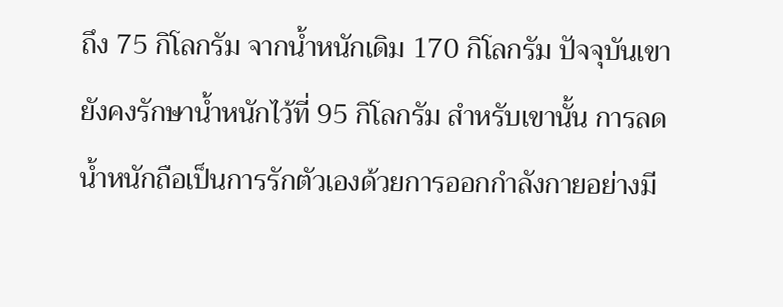ถึง 75 กิโลกรัม จากน้ำหนักเดิม 170 กิโลกรัม ปัจจุบันเขายังคงรักษาน้ำหนักไว้ที่ 95 กิโลกรัม สำหรับเขานั้น การลดน้ำหนักถือเป็นการรักตัวเองด้วยการออกกำลังกายอย่างมี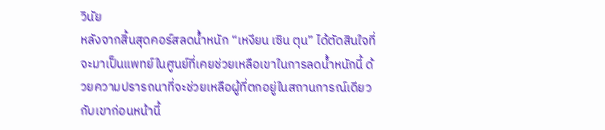วินัย
หลังจากสิ้นสุดคอร์สลดน้ำหนัก “เหงียน เซิน ตุน” ได้ตัดสินใจที่จะมาเป็นแพทย์ในศูนย์ที่เคยช่วยเหลือเขาในการลดน้ำหนักนี้ ด้วยความปรารถนาที่จะช่วยเหลือผู้ที่ตกอยู่ในสถานการณ์เดียวกับเขาก่อนหน้านี้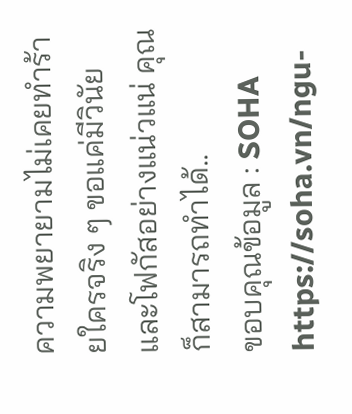ความพยายามไม่เคยทำร้ายใครจริง ๆ ขอแค่มีวินัย และโฟกัสอย่างแน่วแน่ คุณก็สามารถทำได้..
ขอบคุณข้อมูล : SOHA
https://soha.vn/ngu-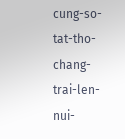cung-so-tat-tho-chang-trai-len-nui-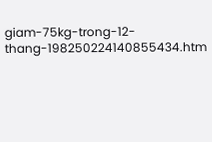giam-75kg-trong-12-thang-198250224140855434.htm